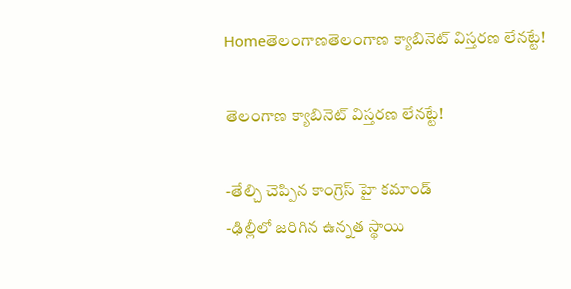Homeతెలంగాణతెలంగాణ క్యాబినెట్ విస్తరణ లేనట్టే!

తెలంగాణ క్యాబినెట్ విస్తరణ లేనట్టే!

-తేల్చి చెప్పిన కాంగ్రెస్ హై కమాండ్
-ఢిల్లీలో జరిగిన ఉన్నత స్థాయి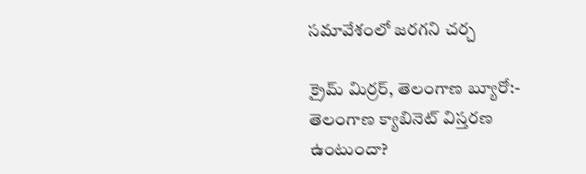సమావేశంలో జరగని చర్చ

క్రైమ్ మిర్రర్, తెలంగాణ బ్యూరో:-
తెలంగాణ క్యాబినెట్ విస్తరణ ఉంటుందా?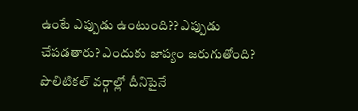ఉంటే ఎప్పుడు ఉంటుంది?? ఎప్పుడు చేపడతారు? ఎందుకు జాప్యం జరుగుతోంది? పొలిటికల్ వర్గాల్లో దీనిపైనే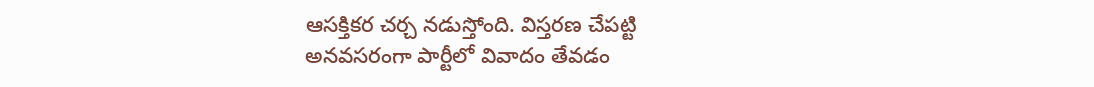ఆసక్తికర చర్చ నడుస్తోంది. విస్తరణ చేపట్టి అనవసరంగా పార్టీలో వివాదం తేవడం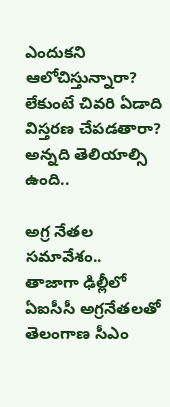ఎందుకని ఆలోచిస్తున్నారా? లేకుంటే చివరి ఏడాది విస్తరణ చేపడతారా? అన్నది తెలియాల్సి ఉంది..

అగ్ర నేతల సమావేశం..
తాజాగా ఢిల్లీలో ఏఐసీసీ అగ్రనేతలతో తెలంగాణ సీఎం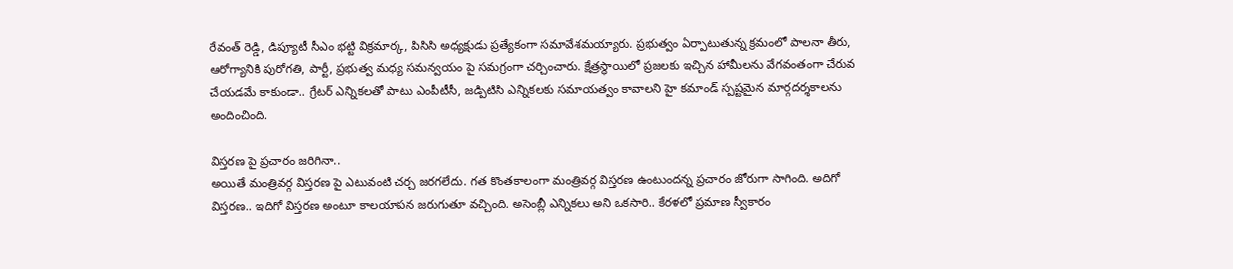రేవంత్ రెడ్డి, డిప్యూటీ సీఎం భట్టి విక్రమార్క, పిసిసి అధ్యక్షుడు ప్రత్యేకంగా సమావేశమయ్యారు. ప్రభుత్వం ఏర్పాటుతున్న క్రమంలో పాలనా తీరు, ఆరోగ్యానికి పురోగతి, పార్టీ, ప్రభుత్వ మధ్య సమన్వయం పై సమగ్రంగా చర్చించారు. క్షేత్రస్థాయిలో ప్రజలకు ఇచ్చిన హామీలను వేగవంతంగా చేరువ చేయడమే కాకుండా.. గ్రేటర్ ఎన్నికలతో పాటు ఎంపీటీసీ, జడ్పిటిసి ఎన్నికలకు సమాయత్వం కావాలని హై కమాండ్ స్పష్టమైన మార్గదర్శకాలను అందించింది.

విస్తరణ పై ప్రచారం జరిగినా..
అయితే మంత్రివర్గ విస్తరణ పై ఎటువంటి చర్చ జరగలేదు. గత కొంతకాలంగా మంత్రివర్గ విస్తరణ ఉంటుందన్న ప్రచారం జోరుగా సాగింది. అదిగో విస్తరణ.. ఇదిగో విస్తరణ అంటూ కాలయాపన జరుగుతూ వచ్చింది. అసెంబ్లీ ఎన్నికలు అని ఒకసారి.. కేరళలో ప్రమాణ స్వీకారం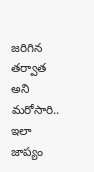జరిగిన తర్వాత అని మరోసారి.. ఇలా జాప్యం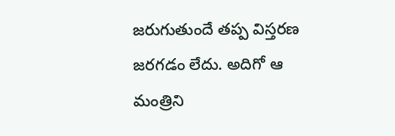జరుగుతుందే తప్ప విస్తరణ జరగడం లేదు. అదిగో ఆ మంత్రిని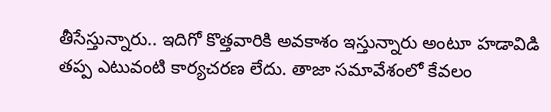తీసేస్తున్నారు.. ఇదిగో కొత్తవారికి అవకాశం ఇస్తున్నారు అంటూ హడావిడి తప్ప ఎటువంటి కార్యచరణ లేదు. తాజా సమావేశంలో కేవలం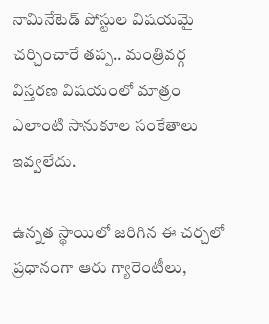నామినేటెడ్ పోస్టుల విషయమై చర్చించారే తప్ప.. మంత్రివర్గ విస్తరణ విషయంలో మాత్రం ఎలాంటి సానుకూల సంకేతాలు ఇవ్వలేదు.

ఉన్నత స్థాయిలో జరిగిన ఈ చర్చలో ప్రధానంగా ఆరు గ్యారెంటీలు,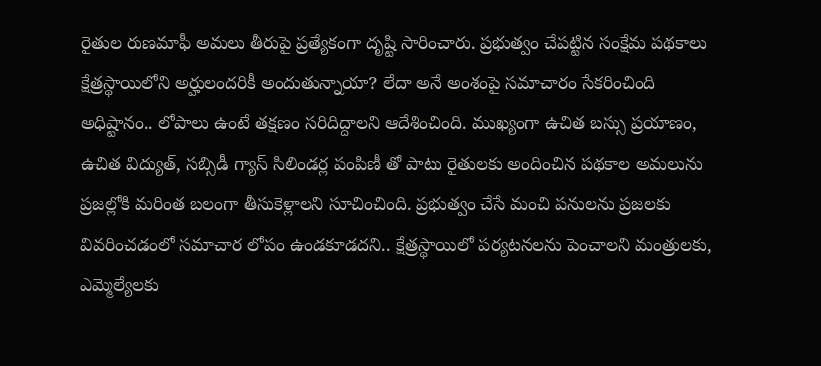రైతుల రుణమాఫీ అమలు తీరుపై ప్రత్యేకంగా దృష్టి సారించారు. ప్రభుత్వం చేపట్టిన సంక్షేమ పథకాలు క్షేత్రస్థాయిలోని అర్హులందరికీ అందుతున్నాయా? లేదా అనే అంశంపై సమాచారం సేకరించింది అధిష్టానం.. లోపాలు ఉంటే తక్షణం సరిదిద్దాలని ఆదేశించింది. ముఖ్యంగా ఉచిత బస్సు ప్రయాణం, ఉచిత విద్యుత్, సబ్సిడీ గ్యాస్ సిలిండర్ల పంపిణీ తో పాటు రైతులకు అందించిన పథకాల అమలును ప్రజల్లోకి మరింత బలంగా తీసుకెళ్లాలని సూచించింది. ప్రభుత్వం చేసే మంచి పనులను ప్రజలకు వివరించడంలో సమాచార లోపం ఉండకూడదని.. క్షేత్రస్థాయిలో పర్యటనలను పెంచాలని మంత్రులకు, ఎమ్మెల్యేలకు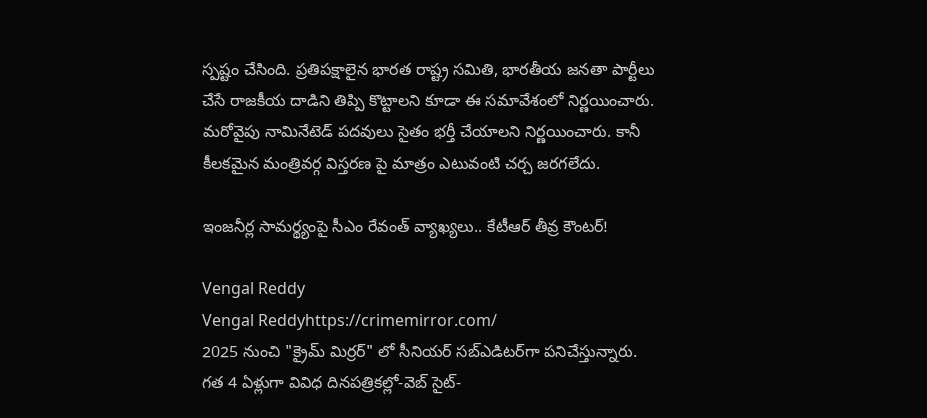స్పష్టం చేసింది. ప్రతిపక్షాలైన భారత రాష్ట్ర సమితి, భారతీయ జనతా పార్టీలు చేసే రాజకీయ దాడిని తిప్పి కొట్టాలని కూడా ఈ సమావేశంలో నిర్ణయించారు. మరోవైపు నామినేటెడ్ పదవులు సైతం భర్తీ చేయాలని నిర్ణయించారు. కానీ కీలకమైన మంత్రివర్గ విస్తరణ పై మాత్రం ఎటువంటి చర్చ జరగలేదు.

ఇంజనీర్ల సామర్థ్యంపై సీఎం రేవంత్ వ్యాఖ్యలు.. కేటీఆర్ తీవ్ర కౌంటర్!

Vengal Reddy
Vengal Reddyhttps://crimemirror.com/
2025 నుంచి "క్రైమ్ మిర్రర్" లో సీనియర్ సబ్‌ఎడిటర్‌గా పనిచేస్తున్నారు. గత 4 ఏళ్లుగా వివిధ దినపత్రికల్లో-వెబ్ సైట్-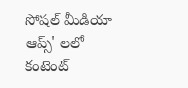సోషల్ మీడియా ఆప్స్' లలో కంటెంట్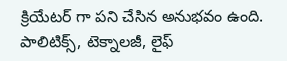క్రియేటర్ గా పని చేసిన అనుభవం ఉంది. పాలిటిక్స్‌, టెక్నాలజీ, లైఫ్‌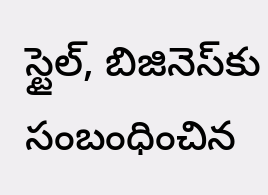స్టైల్‌, బిజినెస్‌కు సంబంధించిన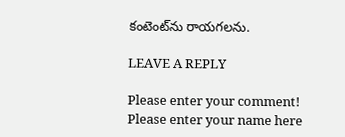కంటెంట్‌ను రాయగలను.

LEAVE A REPLY

Please enter your comment!
Please enter your name here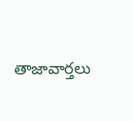తాజావార్తలు